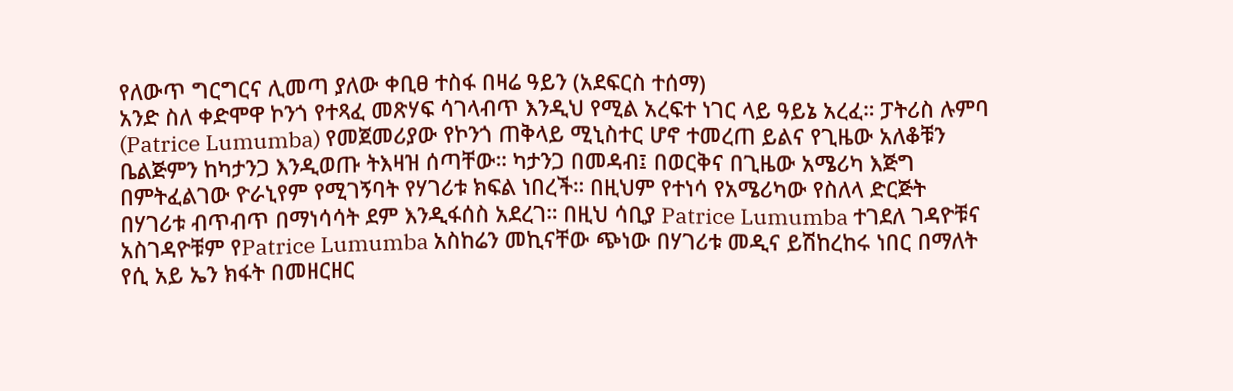የለውጥ ግርግርና ሊመጣ ያለው ቀቢፀ ተስፋ በዛሬ ዓይን (አደፍርስ ተሰማ)
አንድ ስለ ቀድሞዋ ኮንጎ የተጻፈ መጽሃፍ ሳገላብጥ እንዲህ የሚል አረፍተ ነገር ላይ ዓይኔ አረፈ። ፓትሪስ ሉምባ (Patrice Lumumba) የመጀመሪያው የኮንጎ ጠቅላይ ሚኒስተር ሆኖ ተመረጠ ይልና የጊዜው አለቆቹን ቤልጅምን ከካታንጋ እንዲወጡ ትእዛዝ ሰጣቸው። ካታንጋ በመዳብ፤ በወርቅና በጊዜው አሜሪካ እጅግ በምትፈልገው ዮራኒየም የሚገኝባት የሃገሪቱ ክፍል ነበረች። በዚህም የተነሳ የአሜሪካው የስለላ ድርጅት በሃገሪቱ ብጥብጥ በማነሳሳት ደም እንዲፋሰስ አደረገ። በዚህ ሳቢያ Patrice Lumumba ተገደለ ገዳዮቹና አስገዳዮቹም የPatrice Lumumba አስከሬን መኪናቸው ጭነው በሃገሪቱ መዲና ይሽከረከሩ ነበር በማለት የሲ አይ ኤን ክፋት በመዘርዘር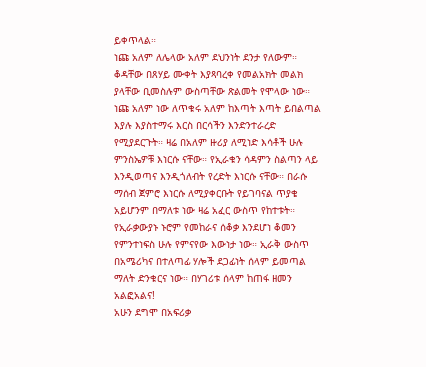ይቀጥላል።
ነጩ አለም ለሌላው አለም ደህንነት ደንታ የለውም። ቆዳቸው በጸሃይ ሙቀት እያጻባረቀ የመልአክት መልክ ያላቸው ቢመስሉም ውስጣቸው ጽልመት የሞላው ነው። ነጩ አለም ነው ለጥቁሩ አለም ከእጣት እጣት ይበልጣል እያሉ እያስተማሩ እርስ በርሳችን እንድንተራረድ የሚያደርጉት። ዛሬ በአለም ዙሪያ ለሚነድ እሳቶች ሁሉ ምንስኤዎቹ እነርሱ ናቸው። የኢራቁን ሳዳምን ስልጣን ላይ እንዲወጣና እንዲጎለብት የረድት እነርሱ ናቸው። በራሱ ማሰብ ጀምሮ እነርሱ ለሚያቀርቡት የይገባናል ጥያቄ አይሆንም በማለቱ ነው ዛሬ አፈር ውስጥ የከተቱት። የኢራቃውያኑ ኑሮም የመከራና ሰቆቃ እንደሆነ ቆመን የምንተነፍስ ሁሉ የምናየው እውነታ ነው። ኢራቅ ውስጥ በአሜሪካና በተለጣፊ ሃሎች ደጋፊነት ሰላም ይመጣል ማለት ድንቁርና ነው። በሃገሪቱ ሰላም ከጠፋ ዘመን አልፎአልና!
አሁን ደግሞ በአፍሪቃ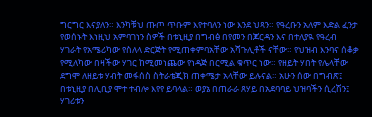ግርግር እናያለን። እንካቹህ ጡጦ ጥቡም እየተባለን ነው እንደ ህጻን። የዓረቡን አለም እድል ፈንታ የወሰኑት እነዚህ አምባገነን ስዎች በቱኒዚያ በግብፅ በየመን በጆርዳን እና በተለያዪ የዓረብ ሃገራት የአሜሪካው የስለላ ድርጅት የሚጠቀምባአቸው አሻጉሊቶች ናቸው። የህዝብ እንባና ሰቆቃ የሚለካው በዛችው ሃገር ከሚመነጨው የነዳጅ በርሚል ቁጥር ነው። የዘይት ሃበት የሌላቸው ደግሞ ለዘይቱ ሃብት መፋሰስ ስትራቴጂክ ጠቀሜታ አላቸው ይሉናል። አሁን ሰው በግብጽ፤ በቱኒዚያ በሊቢያ ሞተ ተብሎ እየየ ይባላል። ወያኔ በጠራራ ጸሃይ በአደባባይ ህዝባችን ሲረሽን፤ ሃገሪቱን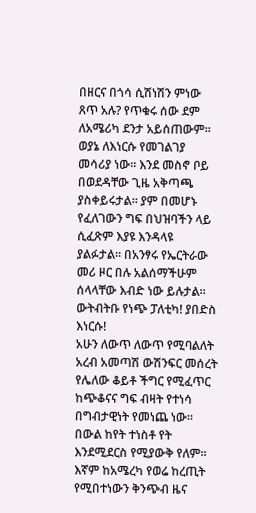በዘርና በጎሳ ሲሽነሽን ምነው ጸጥ አሉ? የጥቁሩ ሰው ደም ለአሜሪካ ደንታ አይሰጠውም። ወያኔ ለእነርሱ የመገልገያ መሳሪያ ነው። እንደ መስኖ ቦይ በወደዳቸው ጊዜ አቅጣጫ ያስቀይሩታል። ያም በመሆኑ የፈለገውን ግፍ በህዝባችን ላይ ሲፈጽም እያዩ እንዳላዩ ያልፉታል። በአንፃሩ የኤርትራው መሪ ዞር በሉ አልሰማችሁም ሰላላቸው እብድ ነው ይሉታል። ውትብትቡ የነጭ ፓለቲካ! ያበድስ እነርሱ!
አሁን ለውጥ ለውጥ የሚባልለት አረብ አመጣሽ ውሽንፍር መሰረት የሌለው ቆይቶ ችግር የሚፈጥር ከጭቆናና ግፍ ብዛት የተነሳ በግብታዊነት የመነጨ ነው። በውል ከየት ተነስቶ የት እንደሚደርስ የሚያውቅ የለም። እኛም ከአሜረካ የወሬ ከረጢት የሚበተነውን ቅንጭብ ዜና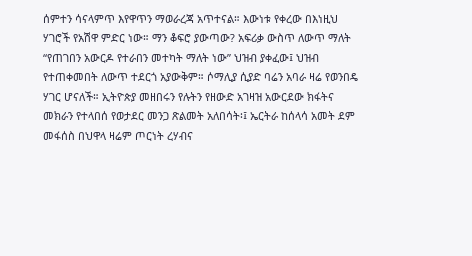ሰምተን ሳናላምጥ እየዋጥን ማወራረጃ አጥተናል። እውነቱ የቀረው በእነዚህ ሃገሮች የአሽዋ ምድር ነው። ማን ቆፍሮ ያውጣው? አፍሪቃ ውስጥ ለውጥ ማለት “የጠገበን አውርዶ የተራበን መተካት ማለት ነው” ህዝብ ያቀፈው፤ ህዝብ የተጠቀመበት ለውጥ ተደርጎ አያውቅም። ሶማሊያ ሲያድ ባሬን አባራ ዛሬ የወንበዴ ሃገር ሆናለች። ኢትዮጵያ መዘበሩን የሉትን የዘውድ አገዛዝ አውርደው ክፋትና መክራን የተላበሰ የወታደር መንጋ ጽልመት አለበሳት፡፤ ኤርትራ ከሰላሳ አመት ደም መፋሰስ በህዋላ ዛሬም ጦርነት ረሃብና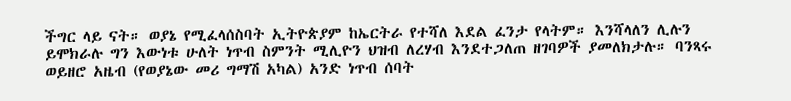ችግር ላይ ናት። ወያኔ የሚፈላሰስባት ኢትዮጵያም ከኤርትራ የተሻለ እደል ፈንታ የላትም። እንሻላለን ሊሉን ይሞክራሉ ግን እውነቱ ሁለት ነጥብ ስምንት ሚሊዮን ህዝብ ለረሃብ እንደተጋለጠ ዘገባዎች ያመለክታሉ። ባንጻሩ ወይዘሮ አዜብ (የወያኔው መሪ ግማሽ አካል) አንድ ነጥብ ሰባት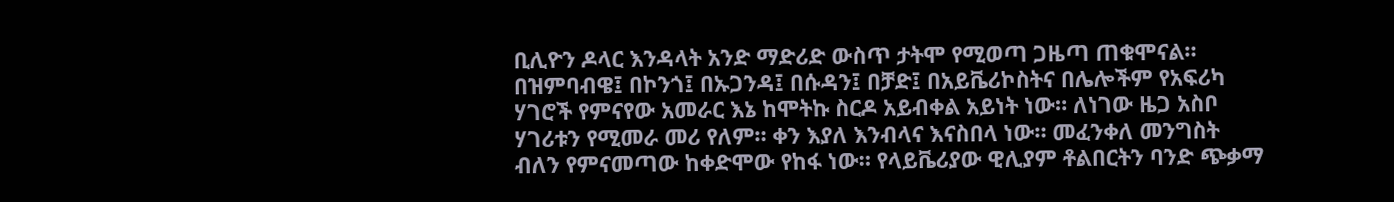ቢሊዮን ዶላር እንዳላት አንድ ማድሪድ ውስጥ ታትሞ የሚወጣ ጋዜጣ ጠቁሞናል። በዝምባብዌ፤ በኮንጎ፤ በኡጋንዳ፤ በሱዳን፤ በቻድ፤ በአይቬሪኮስትና በሌሎችም የአፍሪካ ሃገሮች የምናየው አመራር እኔ ከሞትኩ ስርዶ አይብቀል አይነት ነው። ለነገው ዜጋ አስቦ ሃገሪቱን የሚመራ መሪ የለም። ቀን እያለ እንብላና እናስበላ ነው። መፈንቀለ መንግስት ብለን የምናመጣው ከቀድሞው የከፋ ነው። የላይቬሪያው ዊሊያም ቶልበርትን ባንድ ጭቃማ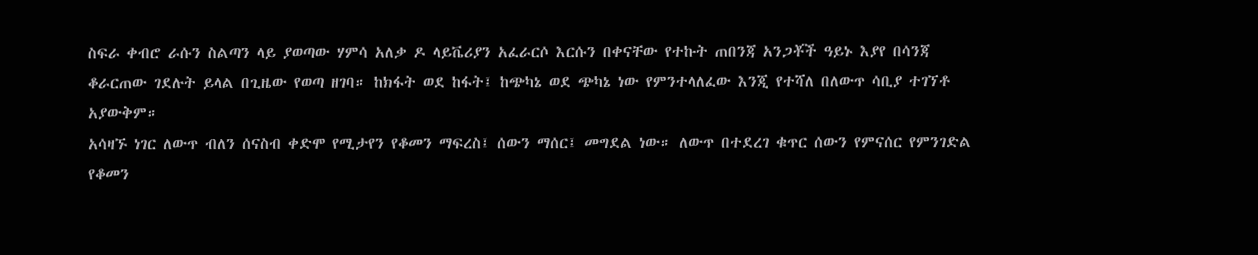ስፍራ ቀብሮ ራሱን ስልጣን ላይ ያወጣው ሃምሳ አለቃ ዶ ላይቬሪያን አፈራርሶ እርሱን በቀናቸው የተኩት ጠበንጃ አንጋቾች ዓይኑ እያየ በሳንጃ ቆራርጠው ገደሉት ይላል በጊዜው የወጣ ዘገባ። ከክፋት ወደ ከፋት፤ ከጭካኔ ወደ ጭካኔ ነው የምንተላለፈው እንጂ የተሻለ በለውጥ ሳቢያ ተገኘቶ አያውቅም።
አሳዛኙ ነገር ለውጥ ብለን ሰናስብ ቀድሞ የሚታየን የቆመን ማፍረስ፤ ሰውን ማሰር፤ መግደል ነው። ለውጥ በተደረገ ቁጥር ሰውን የምናሰር የምንገድል የቆመን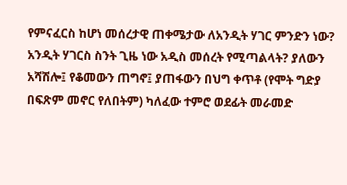የምናፈርስ ከሆነ መሰረታዊ ጠቀሜታው ለአንዲት ሃገር ምንድን ነው? አንዲት ሃገርስ ስንት ጊዜ ነው አዲስ መሰረት የሚጣልላት? ያለውን አሻሽሎ፤ የቆመውን ጠግኖ፤ ያጠፋውን በህግ ቀጥቶ (የሞት ግድያ በፍጽም መኖር የለበትም) ካለፈው ተምሮ ወደፊት መራመድ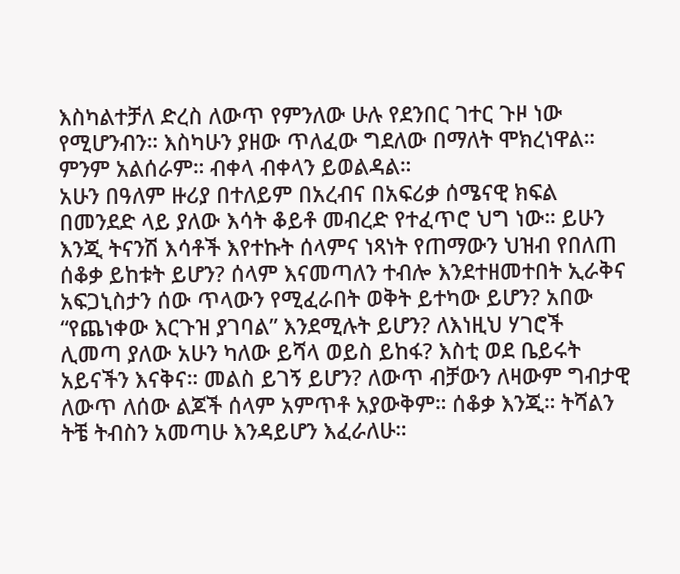እስካልተቻለ ድረስ ለውጥ የምንለው ሁሉ የደንበር ገተር ጉዞ ነው የሚሆንብን። እስካሁን ያዘው ጥለፈው ግደለው በማለት ሞክረነዋል። ምንም አልሰራም። ብቀላ ብቀላን ይወልዳል።
አሁን በዓለም ዙሪያ በተለይም በአረብና በአፍሪቃ ሰሜናዊ ክፍል በመንደድ ላይ ያለው እሳት ቆይቶ መብረድ የተፈጥሮ ህግ ነው። ይሁን እንጂ ትናንሽ እሳቶች እየተኩት ሰላምና ነጻነት የጠማውን ህዝብ የበለጠ ሰቆቃ ይከቱት ይሆን? ሰላም እናመጣለን ተብሎ እንደተዘመተበት ኢራቅና አፍጋኒስታን ሰው ጥላውን የሚፈራበት ወቅት ይተካው ይሆን? አበው “የጨነቀው እርጉዝ ያገባል” እንደሚሉት ይሆን? ለእነዚህ ሃገሮች ሊመጣ ያለው አሁን ካለው ይሻላ ወይስ ይከፋ? እስቲ ወደ ቤይሩት አይናችን እናቅና። መልስ ይገኝ ይሆን? ለውጥ ብቻውን ለዛውም ግብታዊ ለውጥ ለሰው ልጆች ሰላም አምጥቶ አያውቅም። ሰቆቃ እንጂ። ትሻልን ትቼ ትብስን አመጣሁ እንዳይሆን እፈራለሁ።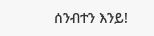ሰንብተን እንይ!